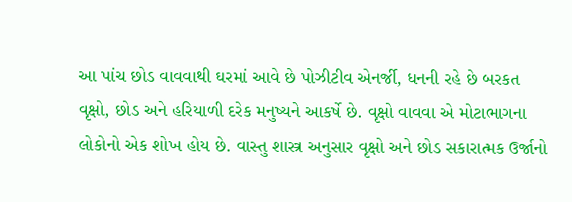આ પાંચ છોડ વાવવાથી ઘરમાં આવે છે પોઝીટીવ એનર્જી, ધનની રહે છે બરકત
વૃક્ષો, છોડ અને હરિયાળી દરેક મનુષ્યને આકર્ષે છે. વૃક્ષો વાવવા એ મોટાભાગના લોકોનો એક શોખ હોય છે. વાસ્તુ શાસ્ત્ર અનુસાર વૃક્ષો અને છોડ સકારાત્મક ઉર્જાનો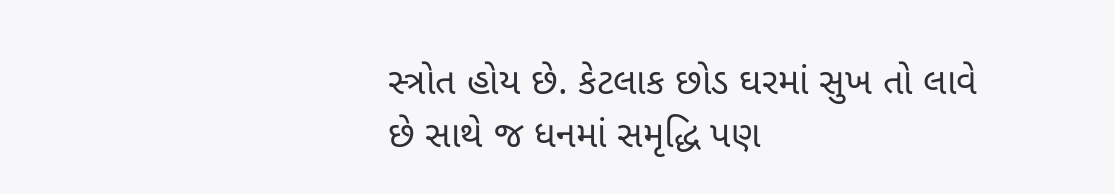સ્ત્રોત હોય છે. કેટલાક છોડ ઘરમાં સુખ તો લાવે છે સાથે જ ધનમાં સમૃદ્ધિ પણ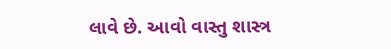લાવે છે. આવો વાસ્તુ શાસ્ત્ર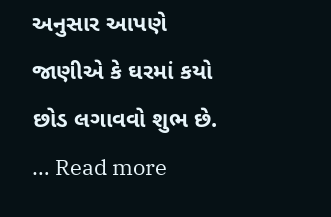અનુસાર આપણે જાણીએ કે ઘરમાં કયો છોડ લગાવવો શુભ છે. … Read more